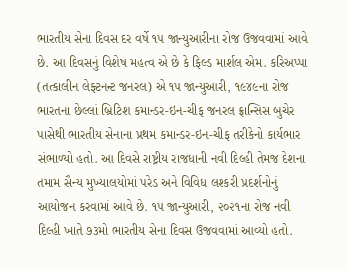ભારતીય સેના દિવસ દર વર્ષે ૧૫ જાન્યુઆરીના રોજ ઉજવવામાં આવે છે. આ દિવસનું વિશેષ મહત્વ એ છે કે ફિલ્ડ માર્શલ એમ. કરિઅપ્પા (તત્કાલીન લેફ્ટનન્ટ જનરલ) એ ૧૫ જાન્યુઆરી, ૧૯૪૯ના રોજ ભારતના છેલ્લાં બ્રિટિશ કમાન્ડર-ઇન-ચીફ જનરલ ફ્રાન્સિસ બુચેર પાસેથી ભારતીય સેનાના પ્રથમ કમાન્ડર-ઇન-ચીફ તરીકેનો કાર્યભાર સંભાળ્યો હતો. આ દિવસે રાષ્ટ્રીય રાજધાની નવી દિલ્હી તેમજ દેશના તમામ સૈન્ય મુખ્યાલયોમાં પરેડ અને વિવિધ લશ્કરી પ્રદર્શનોનું આયોજન કરવામાં આવે છે. ૧૫ જાન્યુઆરી, ૨૦૨૧ના રોજ નવી દિલ્હી ખાતે ૭૩મો ભારતીય સેના દિવસ ઉજવવામાં આવ્યો હતો.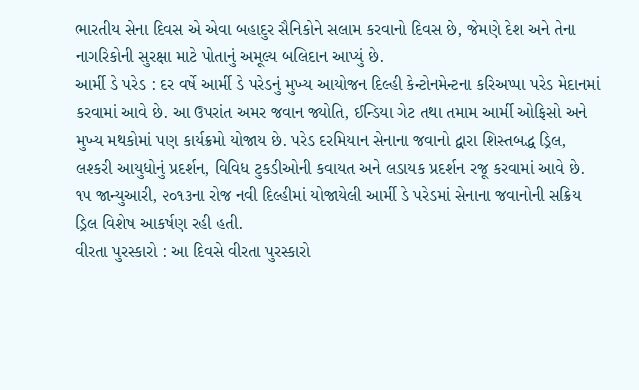ભારતીય સેના દિવસ એ એવા બહાદુર સૈનિકોને સલામ કરવાનો દિવસ છે, જેમણે દેશ અને તેના નાગરિકોની સુરક્ષા માટે પોતાનું અમૂલ્ય બલિદાન આપ્યું છે.
આર્મી ડે પરેડ : દર વર્ષે આર્મી ડે પરેડનું મુખ્ય આયોજન દિલ્હી કેન્ટોનમેન્ટના કરિઅપ્પા પરેડ મેદાનમાં કરવામાં આવે છે. આ ઉપરાંત અમર જવાન જ્યોતિ, ઈન્ડિયા ગેટ તથા તમામ આર્મી ઓફિસો અને મુખ્ય મથકોમાં પણ કાર્યક્રમો યોજાય છે. પરેડ દરમિયાન સેનાના જવાનો દ્વારા શિસ્તબદ્ધ ડ્રિલ, લશ્કરી આયુધોનું પ્રદર્શન, વિવિધ ટુકડીઓની કવાયત અને લડાયક પ્રદર્શન રજૂ કરવામાં આવે છે. ૧૫ જાન્યુઆરી, ૨૦૧૩ના રોજ નવી દિલ્હીમાં યોજાયેલી આર્મી ડે પરેડમાં સેનાના જવાનોની સક્રિય ડ્રિલ વિશેષ આકર્ષણ રહી હતી.
વીરતા પુરસ્કારો : આ દિવસે વીરતા પુરસ્કારો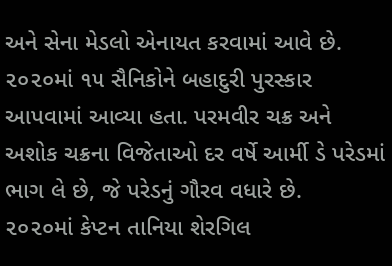અને સેના મેડલો એનાયત કરવામાં આવે છે. ૨૦૨૦માં ૧૫ સૈનિકોને બહાદુરી પુરસ્કાર આપવામાં આવ્યા હતા. પરમવીર ચક્ર અને અશોક ચક્રના વિજેતાઓ દર વર્ષે આર્મી ડે પરેડમાં ભાગ લે છે, જે પરેડનું ગૌરવ વધારે છે.
૨૦૨૦માં કેપ્ટન તાનિયા શેરગિલ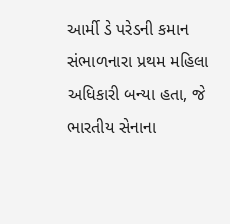આર્મી ડે પરેડની કમાન સંભાળનારા પ્રથમ મહિલા અધિકારી બન્યા હતા, જે ભારતીય સેનાના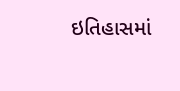ઇતિહાસમાં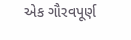એક ગૌરવપૂર્ણ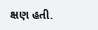ક્ષણ હતી.